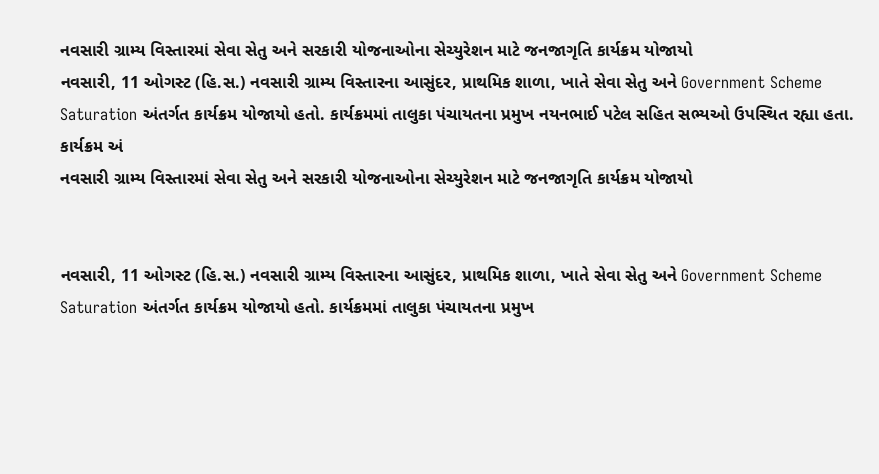નવસારી ગ્રામ્ય વિસ્તારમાં સેવા સેતુ અને સરકારી યોજનાઓના સેચ્યુરેશન માટે જનજાગૃતિ કાર્યક્રમ યોજાયો
નવસારી, 11 ઓગસ્ટ (હિ.સ.) નવસારી ગ્રામ્ય વિસ્તારના આસુંદર, પ્રાથમિક શાળા, ખાતે સેવા સેતુ અને Government Scheme Saturation અંતર્ગત કાર્યક્રમ યોજાયો હતો. કાર્યક્રમમાં તાલુકા પંચાયતના પ્રમુખ નયનભાઈ પટેલ સહિત સભ્યઓ ઉપસ્થિત રહ્યા હતા. કાર્યક્રમ અં
નવસારી ગ્રામ્ય વિસ્તારમાં સેવા સેતુ અને સરકારી યોજનાઓના સેચ્યુરેશન માટે જનજાગૃતિ કાર્યક્રમ યોજાયો


નવસારી, 11 ઓગસ્ટ (હિ.સ.) નવસારી ગ્રામ્ય વિસ્તારના આસુંદર, પ્રાથમિક શાળા, ખાતે સેવા સેતુ અને Government Scheme Saturation અંતર્ગત કાર્યક્રમ યોજાયો હતો. કાર્યક્રમમાં તાલુકા પંચાયતના પ્રમુખ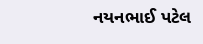નયનભાઈ પટેલ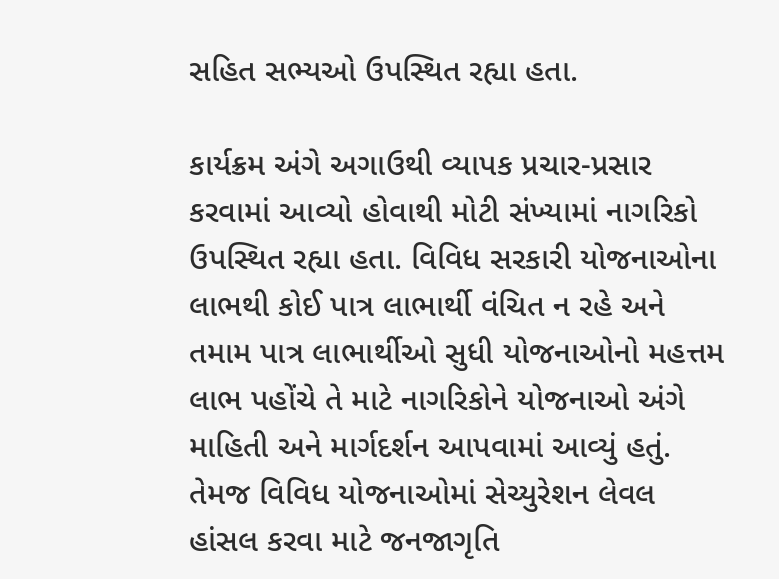સહિત સભ્યઓ ઉપસ્થિત રહ્યા હતા.

કાર્યક્રમ અંગે અગાઉથી વ્યાપક પ્રચાર-પ્રસાર કરવામાં આવ્યો હોવાથી મોટી સંખ્યામાં નાગરિકો ઉપસ્થિત રહ્યા હતા. વિવિધ સરકારી યોજનાઓના લાભથી કોઈ પાત્ર લાભાર્થી વંચિત ન રહે અને તમામ પાત્ર લાભાર્થીઓ સુધી યોજનાઓનો મહત્તમ લાભ પહોંચે તે માટે નાગરિકોને યોજનાઓ અંગે માહિતી અને માર્ગદર્શન આપવામાં આવ્યું હતું. તેમજ વિવિધ યોજનાઓમાં સેચ્યુરેશન લેવલ હાંસલ કરવા માટે જનજાગૃતિ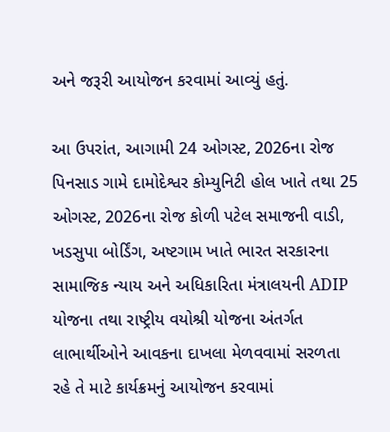અને જરૂરી આયોજન કરવામાં આવ્યું હતું.

આ ઉપરાંત, આગામી 24 ઓગસ્ટ, 2026ના રોજ પિનસાડ ગામે દામોદેશ્વર કોમ્યુનિટી હોલ ખાતે તથા 25 ઓગસ્ટ, 2026ના રોજ કોળી પટેલ સમાજની વાડી, ખડસુપા બોર્ડિંગ, અષ્ટગામ ખાતે ભારત સરકારના સામાજિક ન્યાય અને અધિકારિતા મંત્રાલયની ADIP યોજના તથા રાષ્ટ્રીય વયોશ્રી યોજના અંતર્ગત લાભાર્થીઓને આવકના દાખલા મેળવવામાં સરળતા રહે તે માટે કાર્યક્રમનું આયોજન કરવામાં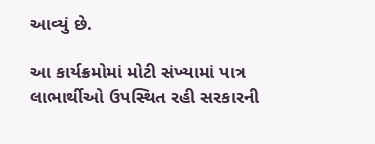આવ્યું છે.

આ કાર્યક્રમોમાં મોટી સંખ્યામાં પાત્ર લાભાર્થીઓ ઉપસ્થિત રહી સરકારની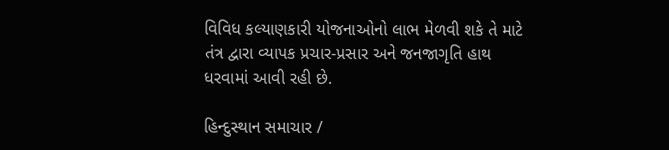વિવિધ કલ્યાણકારી યોજનાઓનો લાભ મેળવી શકે તે માટે તંત્ર દ્વારા વ્યાપક પ્રચાર-પ્રસાર અને જનજાગૃતિ હાથ ધરવામાં આવી રહી છે.

હિન્દુસ્થાન સમાચાર /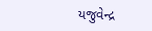યજુવેન્દ્ર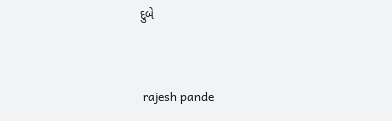દુબે


 rajesh pande